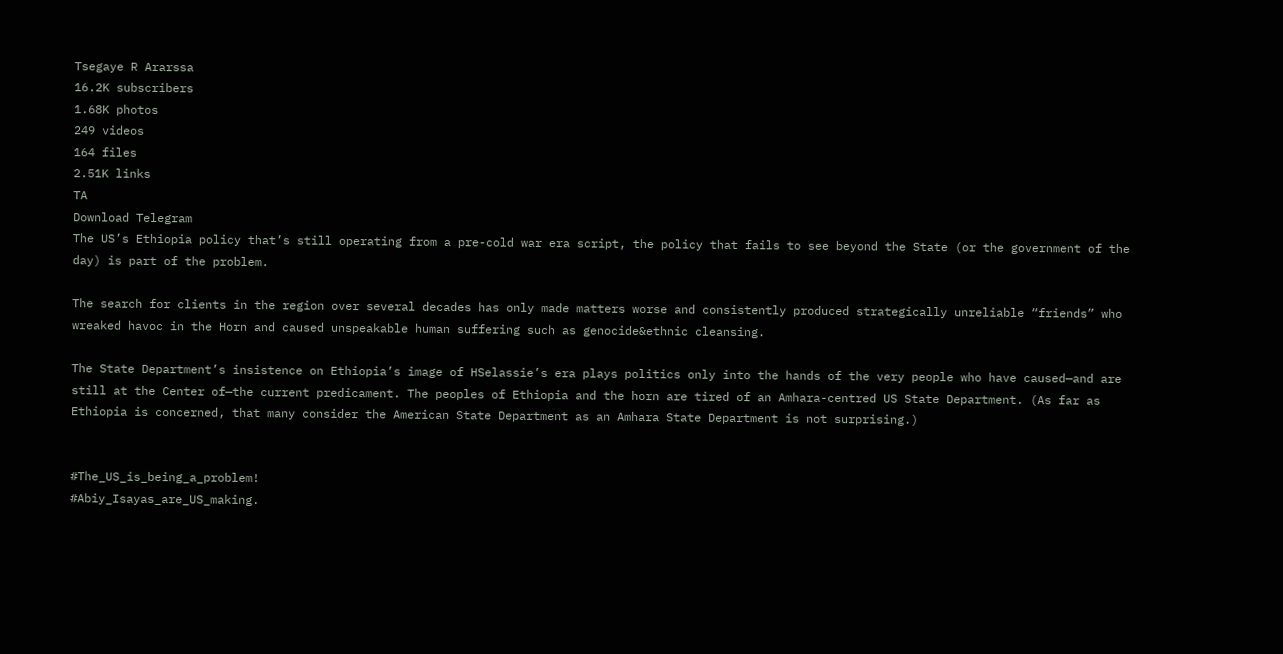Tsegaye R Ararssa
16.2K subscribers
1.68K photos
249 videos
164 files
2.51K links
TA
Download Telegram
The US’s Ethiopia policy that’s still operating from a pre-cold war era script, the policy that fails to see beyond the State (or the government of the day) is part of the problem.

The search for clients in the region over several decades has only made matters worse and consistently produced strategically unreliable “friends” who wreaked havoc in the Horn and caused unspeakable human suffering such as genocide&ethnic cleansing.

The State Department’s insistence on Ethiopia’s image of HSelassie’s era plays politics only into the hands of the very people who have caused—and are still at the Center of—the current predicament. The peoples of Ethiopia and the horn are tired of an Amhara-centred US State Department. (As far as Ethiopia is concerned, that many consider the American State Department as an Amhara State Department is not surprising.)


#The_US_is_being_a_problem!
#Abiy_Isayas_are_US_making.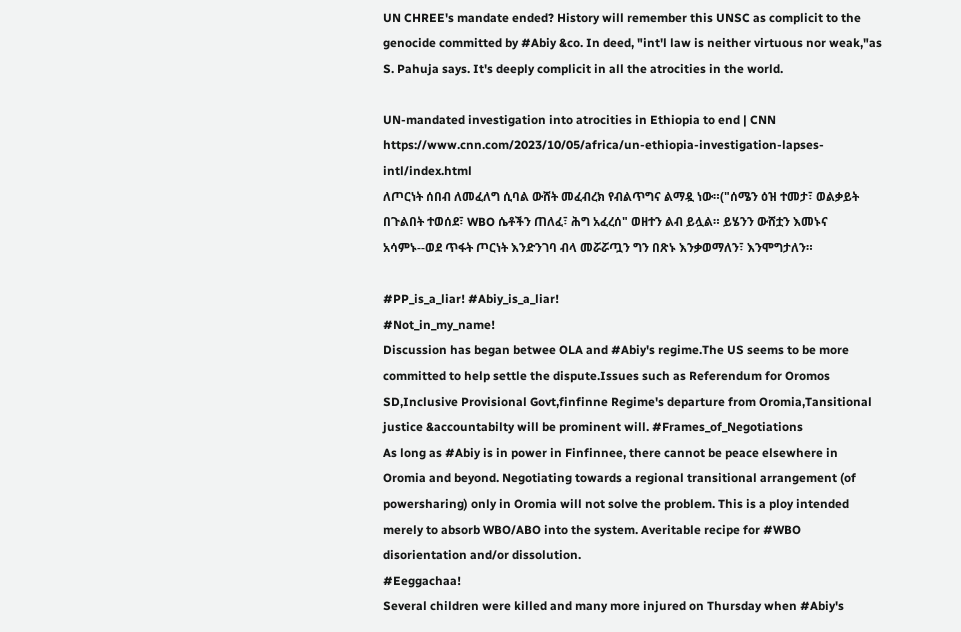UN CHREE's mandate ended? History will remember this UNSC as complicit to the genocide committed by #Abiy &co. In deed, "int'l law is neither virtuous nor weak,"as S. Pahuja says. It's deeply complicit in all the atrocities in the world.

UN-mandated investigation into atrocities in Ethiopia to end | CNN
https://www.cnn.com/2023/10/05/africa/un-ethiopia-investigation-lapses-intl/index.html
ለጦርነት ሰበብ ለመፈለግ ሲባል ውሸት መፈብረክ የብልጥግና ልማዷ ነው።("ሰሜን ዕዝ ተመታ፣ ወልቃይት በጉልበት ተወሰደ፣ WBO ሴቶችን ጠለፈ፣ ሕግ አፈረሰ" ወዘተን ልብ ይሏል። ይሄንን ውሸቷን እመኑና አሳምኑ--ወደ ጥፋት ጦርነት እንድንገባ ብላ መሯሯጧን ግን በጽኑ እንቃወማለን፣ እንሞግታለን።

#PP_is_a_liar! #Abiy_is_a_liar!
#Not_in_my_name!
Discussion has began betwee OLA and #Abiy's regime.The US seems to be more committed to help settle the dispute.Issues such as Referendum for Oromos SD,Inclusive Provisional Govt,finfinne Regime's departure from Oromia,Tansitional justice &accountabilty will be prominent will. #Frames_of_Negotiations
As long as #Abiy is in power in Finfinnee, there cannot be peace elsewhere in Oromia and beyond. Negotiating towards a regional transitional arrangement (of powersharing) only in Oromia will not solve the problem. This is a ploy intended merely to absorb WBO/ABO into the system. Averitable recipe for #WBO disorientation and/or dissolution.
#Eeggachaa!
Several children were killed and many more injured on Thursday when #Abiy's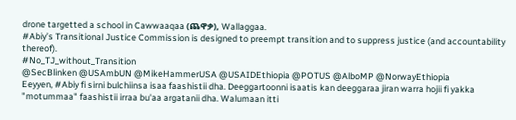drone targetted a school in Cawwaaqaa (ጨዋቃ), Wallaggaa.
#Abiy’s Transitional Justice Commission is designed to preempt transition and to suppress justice (and accountability thereof).
#No_TJ_without_Transition
@SecBlinken @USAmbUN @MikeHammerUSA @USAIDEthiopia @POTUS @AlboMP @NorwayEthiopia
Eeyyen, #Abiy fi sirni bulchiinsa isaa faashistii dha. Deeggartoonni isaatis kan deeggaraa jiran warra hojii fi yakka "motummaa" faashistii irraa bu'aa argatanii dha. Walumaan itti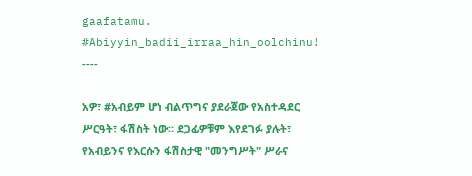gaafatamu. #Abiyyin_badii_irraa_hin_oolchinu!
----

አዎ፣ #አብይም ሆነ ብልጥግና ያደራጀው የአስተዳደር ሥርዓት፣ ፋሽስት ነው። ደጋፊዎቹም እየደገፉ ያሉት፣ የአብይንና የእርሱን ፋሽስታዊ "መንግሥት" ሥራና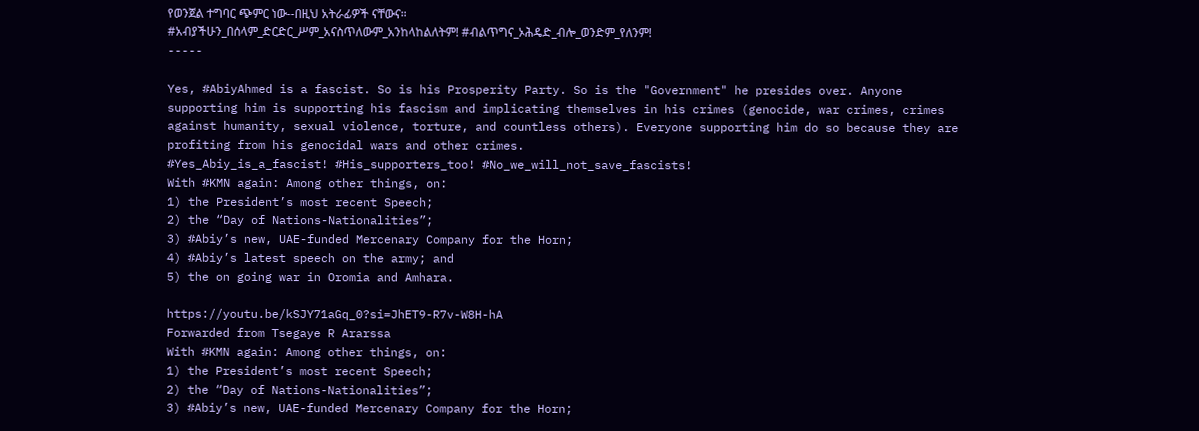የወንጀል ተግባር ጭምር ነው--በዚህ አትራፊዎች ናቸውና።
#አብያችሁን_በሰላም_ድርድር_ሥም_አናስጥለውም_አንከላከልለትም! #ብልጥግና_ኦሕዴድ_ብሎ_ወንድም_የለንም!
-----

Yes, #AbiyAhmed is a fascist. So is his Prosperity Party. So is the "Government" he presides over. Anyone supporting him is supporting his fascism and implicating themselves in his crimes (genocide, war crimes, crimes against humanity, sexual violence, torture, and countless others). Everyone supporting him do so because they are profiting from his genocidal wars and other crimes.
#Yes_Abiy_is_a_fascist! #His_supporters_too! #No_we_will_not_save_fascists!
With #KMN again: Among other things, on:
1) the President’s most recent Speech;
2) the “Day of Nations-Nationalities”;
3) #Abiy’s new, UAE-funded Mercenary Company for the Horn;
4) #Abiy’s latest speech on the army; and
5) the on going war in Oromia and Amhara.

https://youtu.be/kSJY71aGq_0?si=JhET9-R7v-W8H-hA
Forwarded from Tsegaye R Ararssa
With #KMN again: Among other things, on:
1) the President’s most recent Speech;
2) the “Day of Nations-Nationalities”;
3) #Abiy’s new, UAE-funded Mercenary Company for the Horn;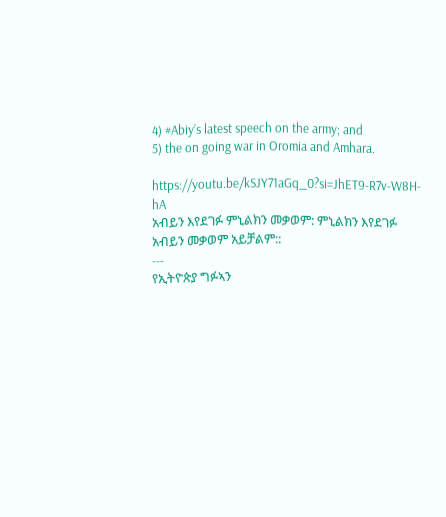4) #Abiy’s latest speech on the army; and
5) the on going war in Oromia and Amhara.

https://youtu.be/kSJY71aGq_0?si=JhET9-R7v-W8H-hA
አብይን እየደገፉ ምኒልክን መቃወም: ምኒልክን እየደገፉ አብይን መቃወም አይቻልም::
---
የኢትዮጵያ ግፉኣን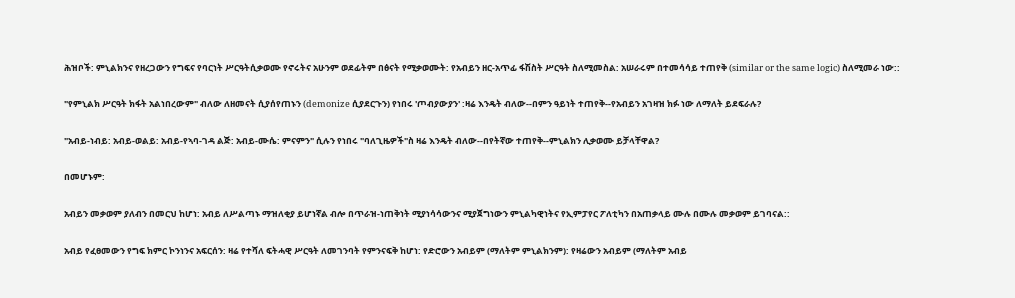ሕዝቦች: ምኒልክንና የዘረጋውን የግፍና የባርነት ሥርዓትሲቃወሙ የኖሩትና አሁንም ወደፊትም በፅናት የሚቃወሙት: የአብይን ዘር-አጥፊ ፋሽስት ሥርዓት ስለሚመስል: አሠራሩም በተመሳሳይ ተጠየቅ (similar or the same logic) ስለሚመራ ነው::

"የምኒልክ ሥርዓት ክፋት አልነበረውም" ብለው ለዘመናት ሲያሰየጠኑን (demonize ሲያደርጉን) የነበሩ 'ጦብያውያን' :ዛሬ እንዴት ብለው--በምን ዓይነት ተጠየቅ--የአብይን አገዛዝ ክፉ ነው ለማለት ይደፍራሉ?

"አብይ-ነብይ: አብይ-ወልይ: አብይ-የኣባ-ገዳ ልጅ: አብይ-ሙሴ: ምናምን" ሲሉን የነበሩ "ባለጊዜዎች"ስ ዛሬ እንዴት ብለው--በየትኛው ተጠየቅ--ምኒልክን ሊቃወሙ ይቻላቸዋል?

በመሆኑም:

አብይን መቃወም ያለብን በመርህ ከሆነ: አብይ ለሥልጣኑ ማዝለቂያ ይሆነኛል ብሎ በጥራዝ-ነጠቅነት ሚያነሳሳውንና ሚያጀግነውን ምኒልካዊነትና የኢምፓየር ፖለቲካን በአጠቃላይ ሙሉ በሙሉ መቃወም ይገባናል::

አብይ የፈፀመውን የግፍ ክምር ኮንነንና አፍርሰን: ዛሬ የተሻለ ፍትሓዊ ሥርዓት ለመገንባት የምንናፍቅ ከሆነ: የድሮውን አብይም (ማለትም ምኒልክንም): የዛሬውን አብይም (ማለትም አብይ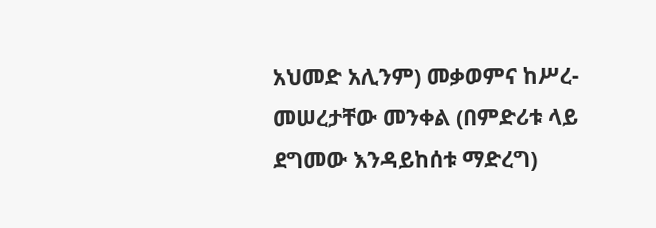አህመድ አሊንም) መቃወምና ከሥረ-መሠረታቸው መንቀል (በምድሪቱ ላይ ደግመው እንዳይከሰቱ ማድረግ)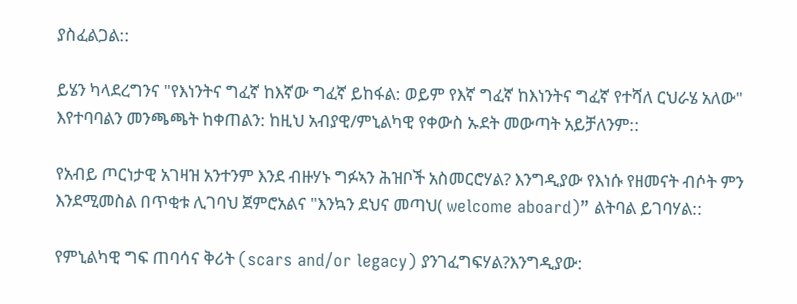ያስፈልጋል::

ይሄን ካላደረግንና "የእነንትና ግፈኛ ከእኛው ግፈኛ ይከፋል: ወይም የእኛ ግፈኛ ከእነንትና ግፈኛ የተሻለ ርህራሄ አለው" እየተባባልን መንጫጫት ከቀጠልን: ከዚህ አብያዊ/ምኒልካዊ የቀውስ ኡደት መውጣት አይቻለንም::

የአብይ ጦርነታዊ አገዛዝ አንተንም እንደ ብዙሃኑ ግፉኣን ሕዝቦች አስመርሮሃል? እንግዲያው የእነሱ የዘመናት ብሶት ምን እንደሚመስል በጥቂቱ ሊገባህ ጀምሮአልና "እንኳን ደህና መጣህ( welcome aboard)” ልትባል ይገባሃል::

የምኒልካዊ ግፍ ጠባሳና ቅሪት (scars and/or legacy) ያንገፈግፍሃል?እንግዲያው: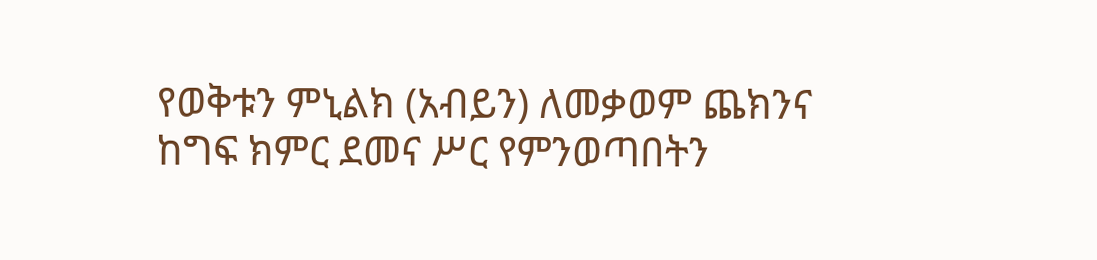የወቅቱን ምኒልክ (አብይን) ለመቃወም ጨክንና ከግፍ ክምር ደመና ሥር የምንወጣበትን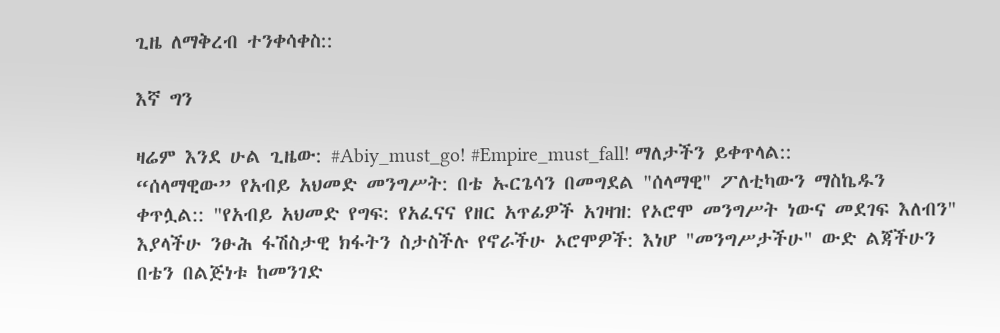ጊዜ ለማቅረብ ተንቀሳቀስ::

እኛ ግን

ዛሬም እንደ ሁል ጊዜው: #Abiy_must_go! #Empire_must_fall! ማለታችን ይቀጥላል::
“ሰላማዊው” የአብይ አህመድ መንግሥት: በቴ ኡርጌሳን በመግደል "ሰላማዊ" ፖለቲካውን ማስኬዱን ቀጥሏል:: "የአብይ አህመድ የግፍ: የአፈናና የዘር አጥፊዎች አገዛዝ: የኦሮሞ መንግሥት ነውና መደገፍ እለብን" እያላችሁ ንፁሕ ፋሽስታዊ ክፋትን ስታስችሉ የኖራችሁ ኦሮሞዎች: እነሆ "መንግሥታችሁ" ውድ ልጃችሁን በቴን በልጅነቱ ከመንገድ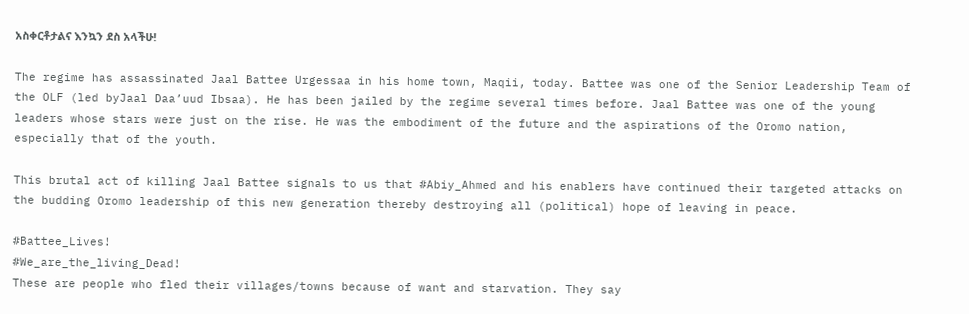አስቀርቶታልና እንኳን ደስ አላችሁ!

The regime has assassinated Jaal Battee Urgessaa in his home town, Maqii, today. Battee was one of the Senior Leadership Team of the OLF (led byJaal Daa’uud Ibsaa). He has been jailed by the regime several times before. Jaal Battee was one of the young leaders whose stars were just on the rise. He was the embodiment of the future and the aspirations of the Oromo nation, especially that of the youth.

This brutal act of killing Jaal Battee signals to us that #Abiy_Ahmed and his enablers have continued their targeted attacks on the budding Oromo leadership of this new generation thereby destroying all (political) hope of leaving in peace.

#Battee_Lives!
#We_are_the_living_Dead!
These are people who fled their villages/towns because of want and starvation. They say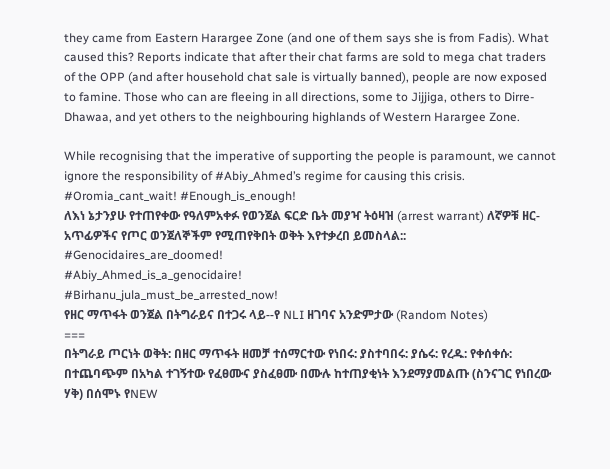they came from Eastern Harargee Zone (and one of them says she is from Fadis). What caused this? Reports indicate that after their chat farms are sold to mega chat traders of the OPP (and after household chat sale is virtually banned), people are now exposed to famine. Those who can are fleeing in all directions, some to Jijjiga, others to Dirre-Dhawaa, and yet others to the neighbouring highlands of Western Harargee Zone.

While recognising that the imperative of supporting the people is paramount, we cannot ignore the responsibility of #Abiy_Ahmed’s regime for causing this crisis.
#Oromia_cant_wait! #Enough_is_enough!
ለእነ ኔታንያሁ የተጠየቀው የዓለምአቀፉ የወንጀል ፍርድ ቤት መያዣ ትዕዛዝ (arrest warrant) ለኛዎቹ ዘር-አጥፊዎችና የጦር ወንጀለኞችም የሚጠየቅበት ወቅት እየተቃረበ ይመስላል:: #Genocidaires_are_doomed!
#Abiy_Ahmed_is_a_genocidaire!
#Birhanu_jula_must_be_arrested_now!
የዘር ማጥፋት ወንጀል በትግራይና በተጋሩ ላይ--የ NLI ዘገባና አንድምታው (Random Notes)
===
በትግራይ ጦርነት ወቅት: በዘር ማጥፋት ዘመቻ ተሰማርተው የነበሩ: ያስተባበሩ: ያሴሩ: የረዱ: የቀሰቀሱ: በተጨባጭም በአካል ተገኝተው የፈፀሙና ያስፈፀሙ በሙሉ ከተጠያቂነት እንደማያመልጡ (ስንናገር የነበረው ሃቅ) በሰሞኑ የNEW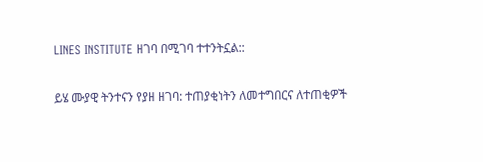LINES INSTITUTE ዘገባ በሚገባ ተተንትኗል::

ይሄ ሙያዊ ትንተናን የያዘ ዘገባ: ተጠያቂነትን ለመተግበርና ለተጠቂዎች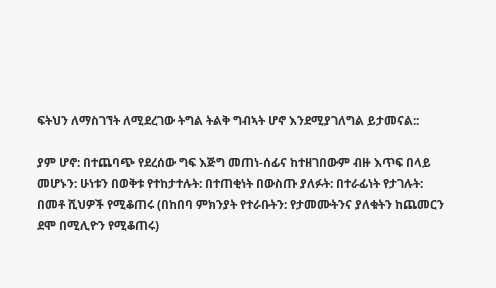ፍትህን ለማስገኘት ለሚደረገው ትግል ትልቅ ግብኣት ሆኖ እንደሚያገለግል ይታመናል::

ያም ሆኖ: በተጨባጭ የደረሰው ግፍ እጅግ መጠነ-ሰፊና ከተዘገበውም ብዙ እጥፍ በላይ መሆኑን: ሁነቱን በወቅቱ የተከታተሉት: በተጠቂነት በውስጡ ያለፉት: በተራፊነት የታገሉት: በመቶ ሺህዎች የሚቆጠሩ (በከበባ ምክንያት የተራቡትን: የታመሙትንና ያለቁትን ከጨመርን ደሞ በሚሊዮን የሚቆጠሩ)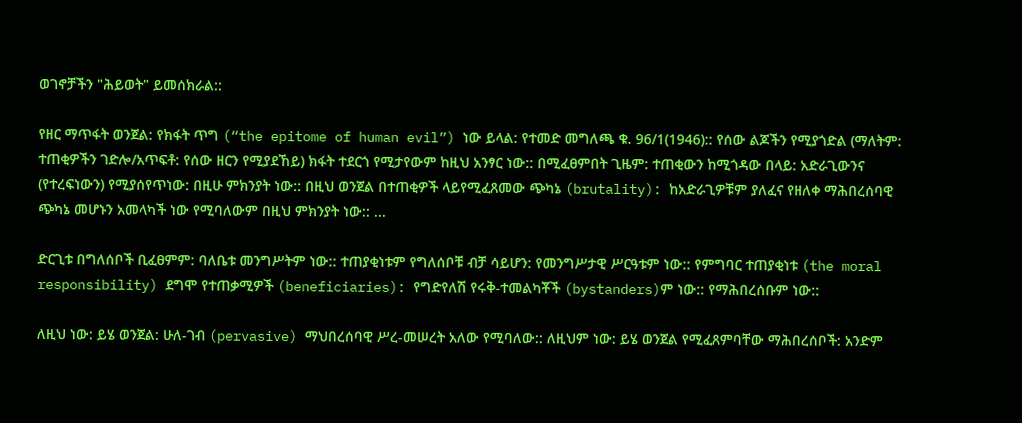ወገኖቻችን "ሕይወት" ይመሰክራል::

የዘር ማጥፋት ወንጀል: የክፋት ጥግ (“the epitome of human evil”) ነው ይላል: የተመድ መግለጫ ቁ. 96/1(1946):: የሰው ልጆችን የሚያጎድል (ማለትም: ተጠቂዎችን ገድሎ/አጥፍቶ: የሰው ዘርን የሚያደኸይ) ክፋት ተደርጎ የሚታየውም ከዚህ አንፃር ነው:: በሚፈፀምበት ጊዜም: ተጠቂውን ከሚጎዳው በላይ: አድራጊውንና (የተረፍነውን) የሚያሰየጥነው: በዚሁ ምክንያት ነው:: በዚህ ወንጀል በተጠቂዎች ላይየሚፈጸመው ጭካኔ (brutality): ከአድራጊዎቹም ያለፈና የዘለቀ ማሕበረሰባዊ ጭካኔ መሆኑን አመላካች ነው የሚባለውም በዚህ ምክንያት ነው:: ...

ድርጊቱ በግለሰቦች ቢፈፀምም: ባለቤቱ መንግሥትም ነው:: ተጠያቂነቱም የግለሰቦቹ ብቻ ሳይሆን: የመንግሥታዊ ሥርዓቱም ነው:: የምግባር ተጠያቂነቱ (the moral responsibility) ደግሞ የተጠቃሚዎች (beneficiaries): የግድየለሽ የሩቅ-ተመልካቾች (bystanders)ም ነው:: የማሕበረሰቡም ነው::

ለዚህ ነው: ይሄ ወንጀል: ሁለ-ገብ (pervasive) ማህበረሰባዊ ሥረ-መሠረት አለው የሚባለው:: ለዚህም ነው: ይሄ ወንጀል የሚፈጸምባቸው ማሕበረሰቦች: አንድም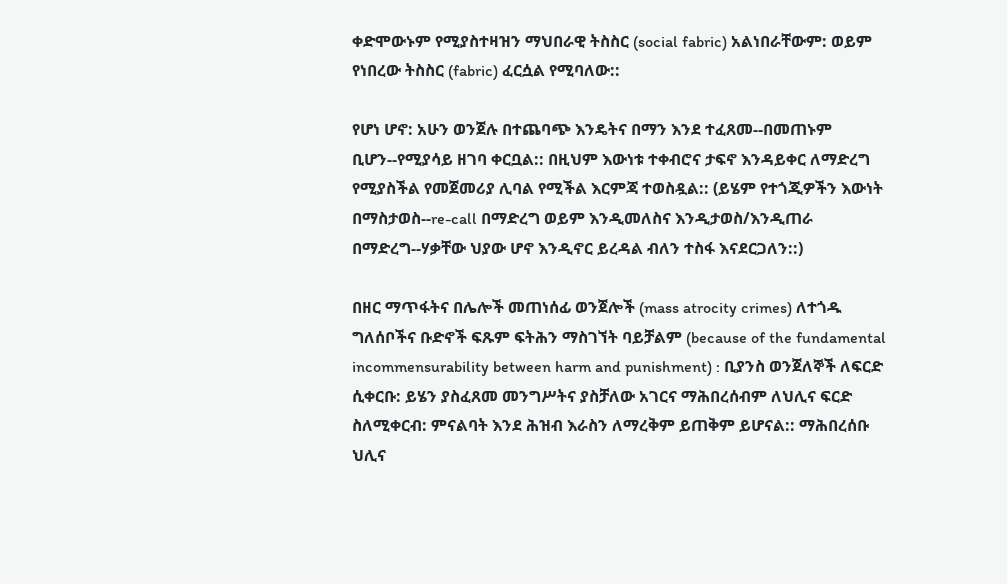ቀድሞውኑም የሚያስተዛዝን ማህበራዊ ትስስር (social fabric) አልነበራቸውም: ወይም የነበረው ትስስር (fabric) ፈርሷል የሚባለው::

የሆነ ሆኖ: አሁን ወንጀሉ በተጨባጭ እንዴትና በማን እንደ ተፈጸመ--በመጠኑም ቢሆን--የሚያሳይ ዘገባ ቀርቧል:: በዚህም እውነቱ ተቀብሮና ታፍኖ እንዳይቀር ለማድረግ የሚያስችል የመጀመሪያ ሊባል የሚችል እርምጃ ተወስዷል:: (ይሄም የተጎጂዎችን እውነት በማስታወስ--re-call በማድረግ ወይም እንዲመለስና እንዲታወስ/እንዲጠራ በማድረግ--ሃቃቸው ህያው ሆኖ እንዲኖር ይረዳል ብለን ተስፋ እናደርጋለን::)

በዘር ማጥፋትና በሌሎች መጠነሰፊ ወንጀሎች (mass atrocity crimes) ለተጎዱ ግለሰቦችና ቡድኖች ፍጹም ፍትሕን ማስገኘት ባይቻልም (because of the fundamental incommensurability between harm and punishment) : ቢያንስ ወንጀለኞች ለፍርድ ሲቀርቡ: ይሄን ያስፈጸመ መንግሥትና ያስቻለው አገርና ማሕበረሰብም ለህሊና ፍርድ ስለሚቀርብ: ምናልባት እንደ ሕዝብ እራስን ለማረቅም ይጠቅም ይሆናል:: ማሕበረሰቡ ህሊና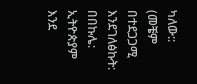ካለው:: (መቼም በተደጋጋሚ እንደገለፅኩት: በበኩሌ: ኢትዮጵያም እንደ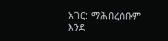አገር: ማሕበረሰቡም እንደ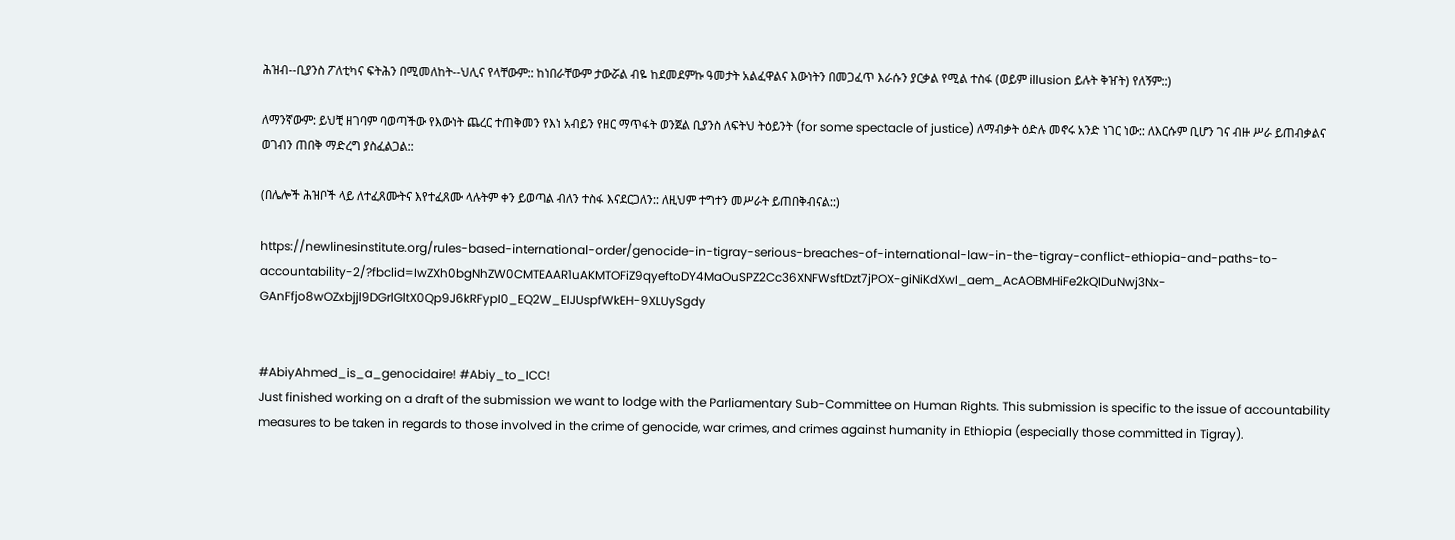ሕዝብ--ቢያንስ ፖለቲካና ፍትሕን በሚመለከት--ህሊና የላቸውም:: ከነበራቸውም ታውሯል ብዬ ከደመደምኩ ዓመታት አልፈዋልና እውነትን በመጋፈጥ እራሱን ያርቃል የሚል ተስፋ (ወይም illusion ይሉት ቅዠት) የለኝም::)

ለማንኛውም: ይህቺ ዘገባም ባወጣችው የእውነት ጨረር ተጠቅመን የእነ አብይን የዘር ማጥፋት ወንጀል ቢያንስ ለፍትህ ትዕይንት (for some spectacle of justice) ለማብቃት ዕድሉ መኖሩ አንድ ነገር ነው:: ለእርሱም ቢሆን ገና ብዙ ሥራ ይጠብቃልና ወገብን ጠበቅ ማድረግ ያስፈልጋል::

(በሌሎች ሕዝቦች ላይ ለተፈጸሙትና እየተፈጸሙ ላሉትም ቀን ይወጣል ብለን ተስፋ እናደርጋለን:: ለዚህም ተግተን መሥራት ይጠበቅብናል::)

https://newlinesinstitute.org/rules-based-international-order/genocide-in-tigray-serious-breaches-of-international-law-in-the-tigray-conflict-ethiopia-and-paths-to-accountability-2/?fbclid=IwZXh0bgNhZW0CMTEAAR1uAKMTOFiZ9qyeftoDY4MaOuSPZ2Cc36XNFWsftDzt7jPOX-giNiKdXwI_aem_AcAOBMHiFe2kQIDuNwj3Nx-GAnFfjo8wOZxbjjl9DGrlGltX0Qp9J6kRFypI0_EQ2W_EIJUspfWkEH-9XLUySgdy


#AbiyAhmed_is_a_genocidaire! #Abiy_to_ICC!
Just finished working on a draft of the submission we want to lodge with the Parliamentary Sub-Committee on Human Rights. This submission is specific to the issue of accountability measures to be taken in regards to those involved in the crime of genocide, war crimes, and crimes against humanity in Ethiopia (especially those committed in Tigray).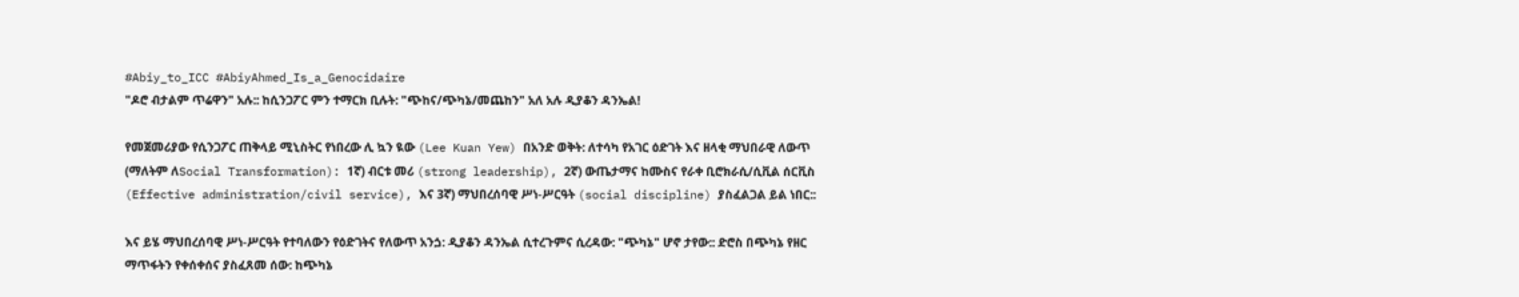#Abiy_to_ICC #AbiyAhmed_Is_a_Genocidaire
"ዶሮ ብታልም ጥሬዋን" አሉ:: ከሲንጋፖር ምን ተማርክ ቢሉት: "ጭከና/ጭካኔ/መጨከን" አለ አሉ ዲያቆን ዳንኤል!

የመጀመሪያው የሲንጋፖር ጠቅላይ ሚኒስትር የነበረው ሊ ኳን ዪው (Lee Kuan Yew) በአንድ ወቅት: ለተሳካ የአገር ዕድገት እና ዘላቂ ማህበራዊ ለውጥ (ማለትም ለSocial Transformation): 1ኛ) ብርቱ መሪ (strong leadership), 2ኛ) ውጤታማና ከሙስና የራቀ ቢሮክራሲ/ሲቪል ሰርቪስ (Effective administration/civil service), እና 3ኛ) ማህበረሰባዊ ሥነ-ሥርዓት (social discipline) ያስፈልጋል ይል ነበር::

እና ይሄ ማህበረሰባዊ ሥነ-ሥርዓት የተባለውን የዕድገትና የለውጥ አንጏ: ዲያቆን ዳንኤል ሲተረጉምና ሲረዳው: "ጭካኔ" ሆኖ ታየው:: ድሮስ በጭካኔ የዘር ማጥፋትን የቀሰቀሰና ያስፈጸመ ሰው: ከጭካኔ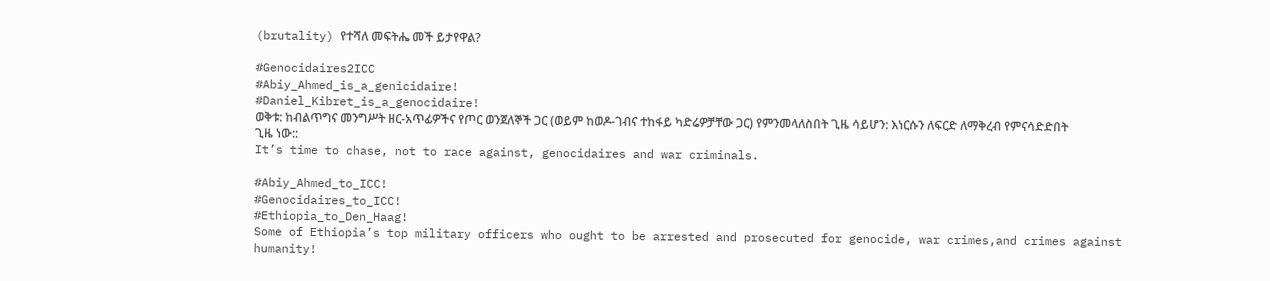(brutality) የተሻለ መፍትሔ መች ይታየዋል?

#Genocidaires2ICC
#Abiy_Ahmed_is_a_genicidaire!
#Daniel_Kibret_is_a_genocidaire!
ወቅቱ: ከብልጥግና መንግሥት ዘር-አጥፊዎችና የጦር ወንጀለኞች ጋር (ወይም ከወዶ-ገብና ተከፋይ ካድሬዎቻቸው ጋር) የምንመላለስበት ጊዜ ሳይሆን: እነርሱን ለፍርድ ለማቅረብ የምናሳድድበት ጊዜ ነው::
It’s time to chase, not to race against, genocidaires and war criminals.

#Abiy_Ahmed_to_ICC!
#Genocidaires_to_ICC!
#Ethiopia_to_Den_Haag!
Some of Ethiopia’s top military officers who ought to be arrested and prosecuted for genocide, war crimes,and crimes against humanity!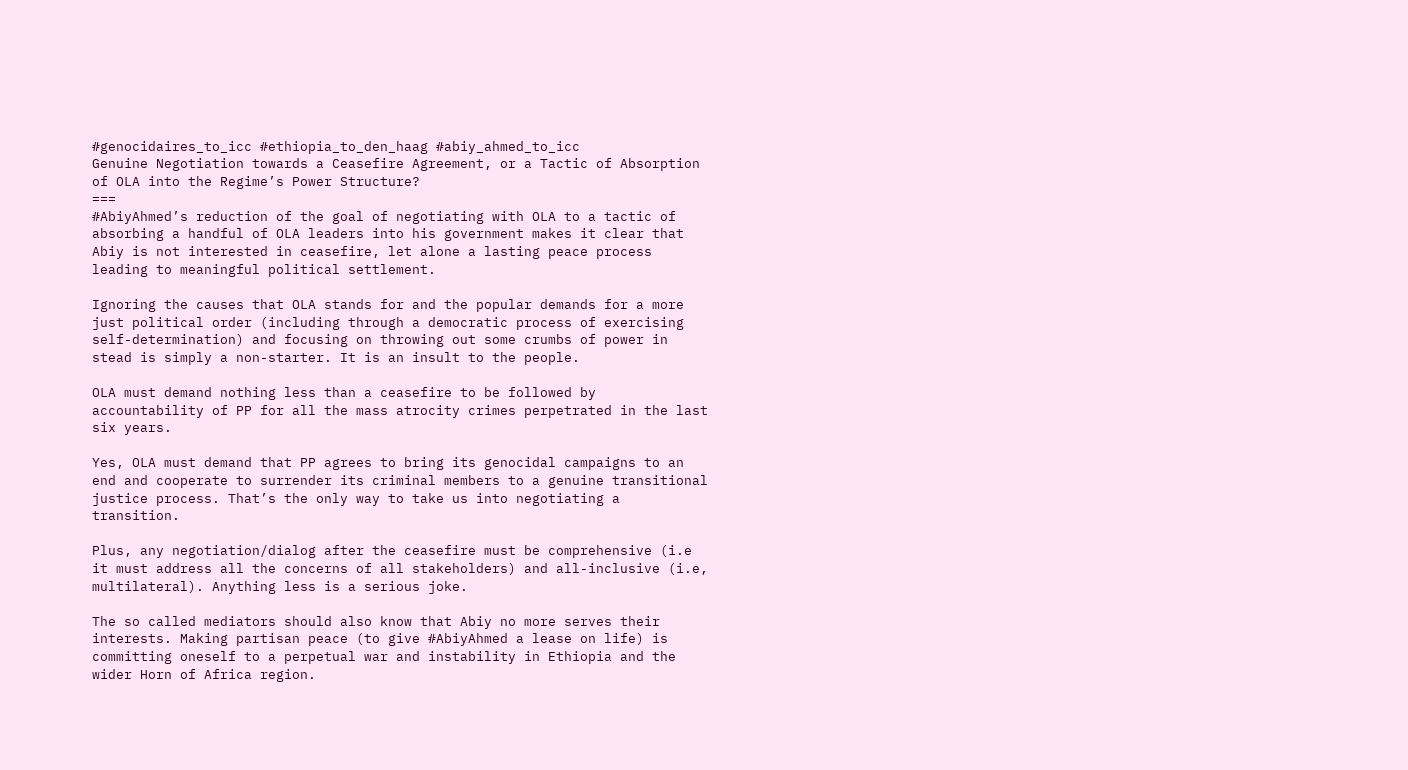#genocidaires_to_icc #ethiopia_to_den_haag #abiy_ahmed_to_icc
Genuine Negotiation towards a Ceasefire Agreement, or a Tactic of Absorption of OLA into the Regime’s Power Structure?
===
#AbiyAhmed’s reduction of the goal of negotiating with OLA to a tactic of absorbing a handful of OLA leaders into his government makes it clear that Abiy is not interested in ceasefire, let alone a lasting peace process leading to meaningful political settlement.

Ignoring the causes that OLA stands for and the popular demands for a more just political order (including through a democratic process of exercising self-determination) and focusing on throwing out some crumbs of power in stead is simply a non-starter. It is an insult to the people.

OLA must demand nothing less than a ceasefire to be followed by accountability of PP for all the mass atrocity crimes perpetrated in the last six years.

Yes, OLA must demand that PP agrees to bring its genocidal campaigns to an end and cooperate to surrender its criminal members to a genuine transitional justice process. That’s the only way to take us into negotiating a transition.

Plus, any negotiation/dialog after the ceasefire must be comprehensive (i.e it must address all the concerns of all stakeholders) and all-inclusive (i.e, multilateral). Anything less is a serious joke.

The so called mediators should also know that Abiy no more serves their interests. Making partisan peace (to give #AbiyAhmed a lease on life) is committing oneself to a perpetual war and instability in Ethiopia and the wider Horn of Africa region.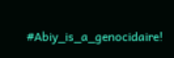#Abiy_is_a_genocidaire!